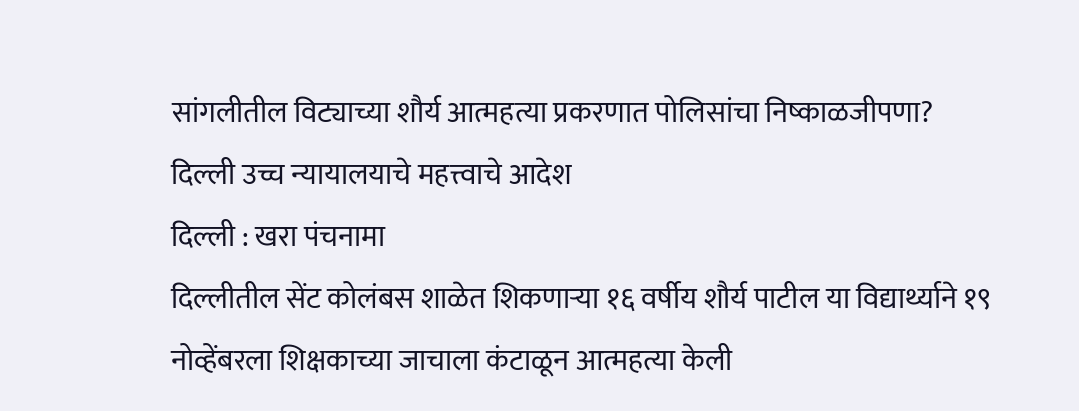सांगलीतील विट्याच्या शौर्य आत्महत्या प्रकरणात पोलिसांचा निष्काळजीपणा?
दिल्ली उच्च न्यायालयाचे महत्त्वाचे आदेश
दिल्ली : खरा पंचनामा
दिल्लीतील सेंट कोलंबस शाळेत शिकणाऱ्या १६ वर्षीय शौर्य पाटील या विद्यार्थ्याने १९ नोव्हेंबरला शिक्षकाच्या जाचाला कंटाळून आत्महत्या केली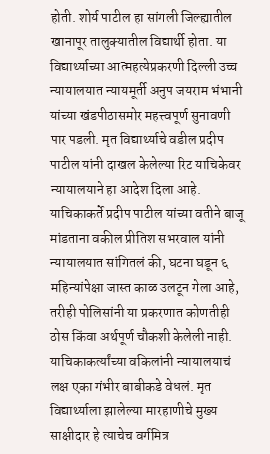होती. शोर्य पाटील हा सांगली जिल्ह्यातील खानापूर तालुक्यातील विद्यार्थी होता. या विद्यार्थ्याच्या आत्महत्येप्रकरणी दिल्ली उच्च न्यायालयात न्यायमूर्ती अनुप जयराम भंभानी यांच्या खंडपीठासमोर महत्त्वपूर्ण सुनावणी पार पडली. मृत विद्यार्थ्याचे वडील प्रदीप पाटील यांनी दाखल केलेल्या रिट याचिकेवर न्यायालयाने हा आदेश दिला आहे.
याचिकाकर्ते प्रदीप पाटील यांच्या वतीने बाजू मांडताना वकील प्रीतिश सभरवाल यांनी न्यायालयात सांगितलं की, घटना घडून ६ महिन्यांपेक्षा जास्त काळ उलटून गेला आहे, तरीही पोलिसांनी या प्रकरणात कोणतीही ठोस किंवा अर्थपूर्ण चौकशी केलेली नाही.
याचिकाकर्त्यांच्या वकिलांनी न्यायालयाचं लक्ष एका गंभीर बाबीकडे वेधलं. मृत विद्यार्थ्याला झालेल्या मारहाणीचे मुख्य साक्षीदार हे त्याचेच वर्गमित्र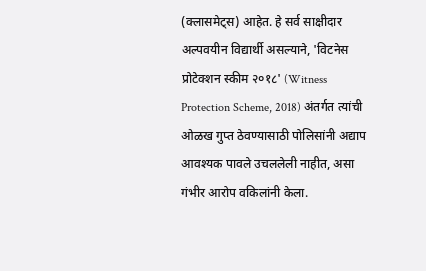(क्लासमेट्स) आहेत. हे सर्व साक्षीदार अल्पवयीन विद्यार्थी असल्याने, 'विटनेस प्रोटेक्शन स्कीम २०१८' (Witness Protection Scheme, 2018) अंतर्गत त्यांची ओळख गुप्त ठेवण्यासाठी पोलिसांनी अद्याप आवश्यक पावले उचललेली नाहीत, असा गंभीर आरोप वकिलांनी केला.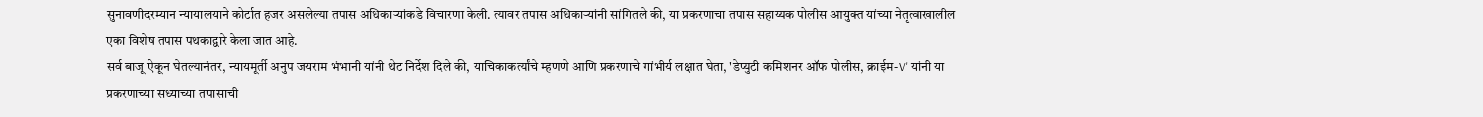सुनावणीदरम्यान न्यायालयाने कोर्टात हजर असलेल्या तपास अधिकाऱ्यांकडे विचारणा केली. त्यावर तपास अधिकाऱ्यांनी सांगितले की, या प्रकरणाचा तपास सहाय्यक पोलीस आयुक्त यांच्या नेतृत्वाखालील एका विशेष तपास पथकाद्वारे केला जात आहे.
सर्व बाजू ऐकून घेतल्यानंतर, न्यायमूर्ती अनुप जयराम भंभानी यांनी थेट निर्देश दिले की, याचिकाकर्त्यांचे म्हणणे आणि प्रकरणाचे गांभीर्य लक्षात घेता, 'डेप्युटी कमिशनर ऑफ पोलीस, क्राईम-V' यांनी या प्रकरणाच्या सध्याच्या तपासाची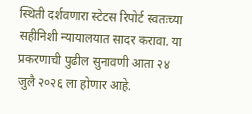स्थिती दर्शवणारा स्टेटस रिपोर्ट स्वतःच्या सहीनिशी न्यायालयात सादर करावा. या प्रकरणाची पुढील सुनावणी आता २४ जुलै २०२६ ला होणार आहे.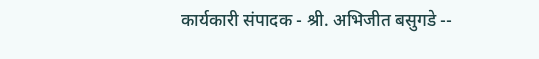कार्यकारी संपादक - श्री. अभिजीत बसुगडे --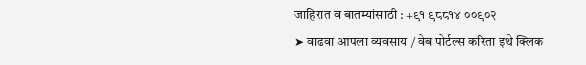जाहिरात व बातम्यांसाठी : +९१ ९८८१४ ००९०२
➤ वाढवा आपला व्यवसाय / वेब पोर्टल्स करिता इथे क्लिक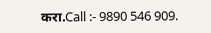करा.Call :- 9890 546 909.